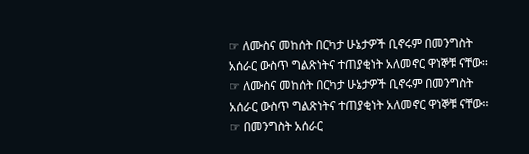☞ ለሙስና መከሰት በርካታ ሁኔታዎች ቢኖሩም በመንግስት አሰራር ውስጥ ግልጽነትና ተጠያቂነት አለመኖር ዋነኞቹ ናቸው፡፡
☞ ለሙስና መከሰት በርካታ ሁኔታዎች ቢኖሩም በመንግስት አሰራር ውስጥ ግልጽነትና ተጠያቂነት አለመኖር ዋነኞቹ ናቸው፡፡ ☞ በመንግስት አሰራር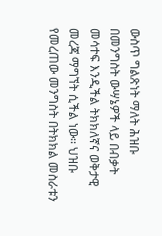ውስጥ ግልጽነት ማለት ሕዝቡ በመንግስት ውሣኔዎች ላይ በብቃት መሳተፍ እንዲችል ትክክለኛና ወቅታዊ መረጃ ማግኘት ሲችል ነው፡፡ ህዝቡ የመረጠው መንግስት በትክክል መስራቱን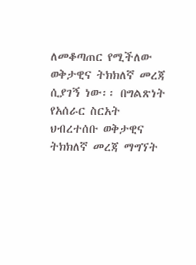ለመቆጣጠር የሚችለው ወቅታዊና ትክክለኛ መረጃ ሲያገኝ ነው፡፡ በግልጽነት የአሰራር ስርአት ህብረተሰቡ ወቅታዊና ትክክለኛ መረጃ ማግኘት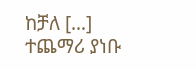ከቻለ […]
ተጨማሪ ያነቡ